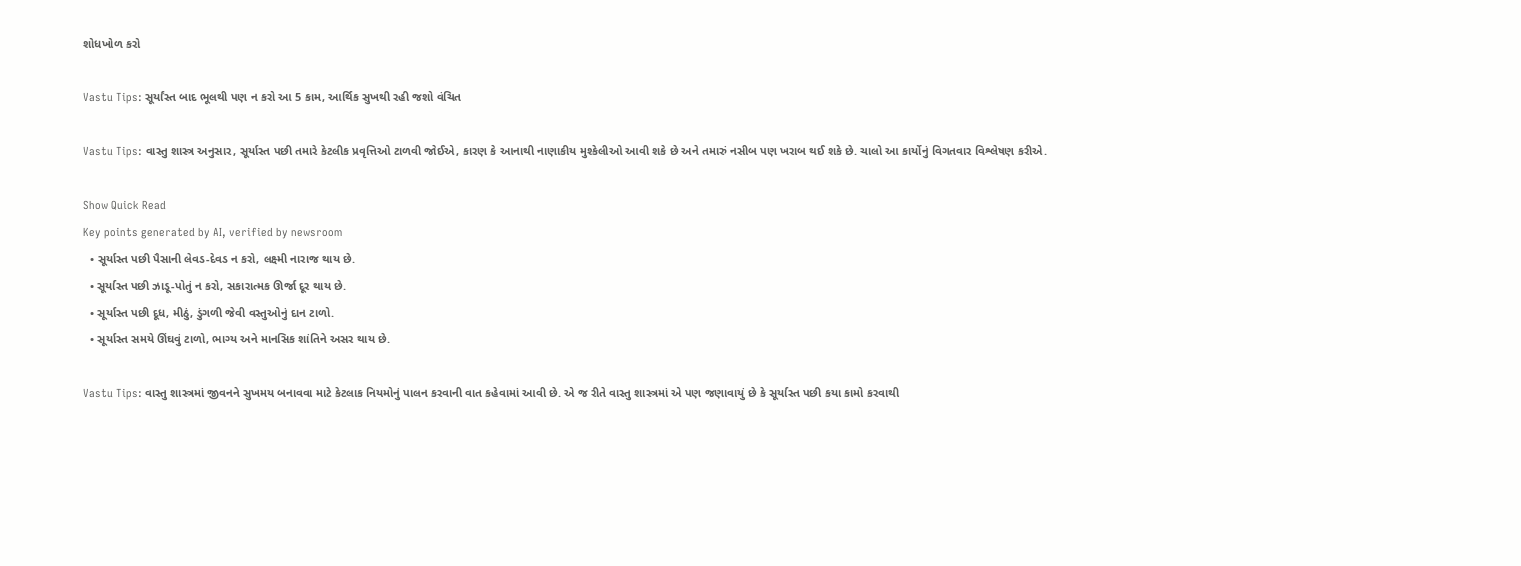શોધખોળ કરો

Vastu Tips: સૂર્યાંસ્ત બાદ ભૂલથી પણ ન કરો આ 5 કામ, આર્થિક સુખથી રહી જશો વંચિત

Vastu Tips: વાસ્તુ શાસ્ત્ર અનુસાર, સૂર્યાસ્ત પછી તમારે કેટલીક પ્રવૃત્તિઓ ટાળવી જોઈએ, કારણ કે આનાથી નાણાકીય મુશ્કેલીઓ આવી શકે છે અને તમારું નસીબ પણ ખરાબ થઈ શકે છે. ચાલો આ કાર્યોનું વિગતવાર વિશ્લેષણ કરીએ.

Show Quick Read
Key points generated by AI, verified by newsroom
  • સૂર્યાસ્ત પછી પૈસાની લેવડ-દેવડ ન કરો, લક્ષ્મી નારાજ થાય છે.
  • સૂર્યાસ્ત પછી ઝાડૂ-પોતું ન કરો, સકારાત્મક ઊર્જા દૂર થાય છે.
  • સૂર્યાસ્ત પછી દૂધ, મીઠું, ડુંગળી જેવી વસ્તુઓનું દાન ટાળો.
  • સૂર્યાસ્ત સમયે ઊંઘવું ટાળો, ભાગ્ય અને માનસિક શાંતિને અસર થાય છે.

Vastu Tips: વાસ્તુ શાસ્ત્રમાં જીવનને સુખમય બનાવવા માટે કેટલાક નિયમોનું પાલન કરવાની વાત કહેવામાં આવી છે. એ જ રીતે વાસ્તુ શાસ્ત્રમાં એ પણ જણાવાયું છે કે સૂર્યાસ્ત પછી કયા કામો કરવાથી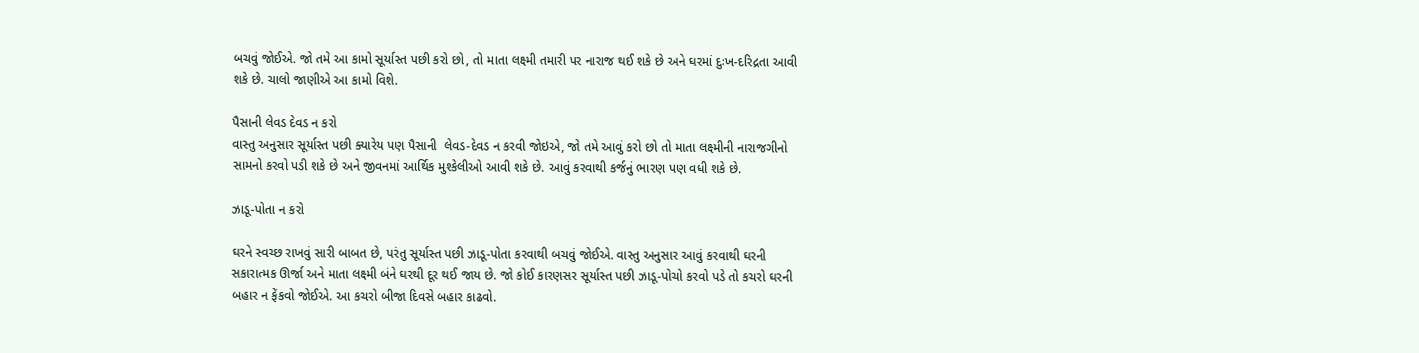બચવું જોઈએ. જો તમે આ કામો સૂર્યાસ્ત પછી કરો છો, તો માતા લક્ષ્મી તમારી પર નારાજ થઈ શકે છે અને ઘરમાં દુઃખ-દરિદ્રતા આવી શકે છે. ચાલો જાણીએ આ કામો વિશે.

પૈસાની લેવડ દેવડ ન કરો
વાસ્તુ અનુસાર સૂર્યાસ્ત પછી ક્યારેય પણ પૈસાની  લેવડ-દેવડ ન કરવી જોઇએ, જો તમે આવું કરો છો તો માતા લક્ષ્મીની નારાજગીનો સામનો કરવો પડી શકે છે અને જીવનમાં આર્થિક મુશ્કેલીઓ આવી શકે છે. આવું કરવાથી કર્જનું ભારણ પણ વધી શકે છે.

ઝાડૂ-પોતા ન કરો

ઘરને સ્વચ્છ રાખવું સારી બાબત છે, પરંતુ સૂર્યાસ્ત પછી ઝાડૂ-પોતા કરવાથી બચવું જોઈએ. વાસ્તુ અનુસાર આવું કરવાથી ઘરની સકારાત્મક ઊર્જા અને માતા લક્ષ્મી બંને ઘરથી દૂર થઈ જાય છે. જો કોઈ કારણસર સૂર્યાસ્ત પછી ઝાડૂ-પોચો કરવો પડે તો કચરો ઘરની બહાર ન ફેંકવો જોઈએ. આ કચરો બીજા દિવસે બહાર કાઢવો.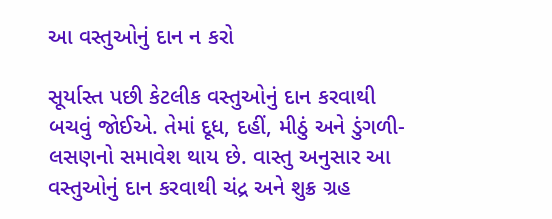આ વસ્તુઓનું દાન ન કરો

સૂર્યાસ્ત પછી કેટલીક વસ્તુઓનું દાન કરવાથી બચવું જોઈએ. તેમાં દૂધ, દહીં, મીઠું અને ડુંગળી-લસણનો સમાવેશ થાય છે. વાસ્તુ અનુસાર આ વસ્તુઓનું દાન કરવાથી ચંદ્ર અને શુક્ર ગ્રહ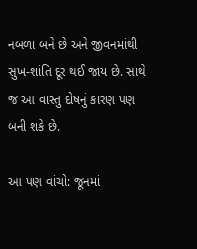નબળા બને છે અને જીવનમાંથી સુખ-શાંતિ દૂર થઈ જાય છે. સાથે જ આ વાસ્તુ દોષનું કારણ પણ બની શકે છે.

આ પણ વાંચો: જૂનમાં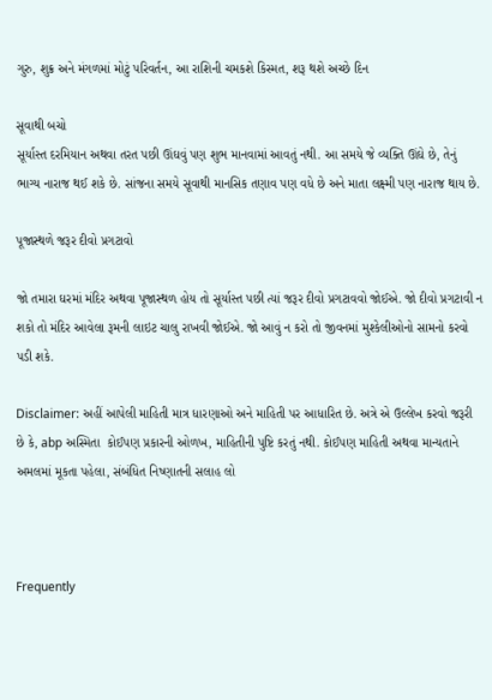ગુરુ, શુક્ર અને મંગળમાં મોટું પરિવર્તન, આ રાશિની ચમકશે કિસ્મત, શરૂ થશે અચ્છે દિન

સૂવાથી બચો
સૂર્યાસ્ત દરમિયાન અથવા તરત પછી ઊંઘવું પણ શુભ માનવામાં આવતું નથી. આ સમયે જે વ્યક્તિ ઊંઘે છે, તેનું ભાગ્ય નારાજ થઈ શકે છે. સાંજના સમયે સૂવાથી માનસિક તણાવ પણ વધે છે અને માતા લક્ષ્મી પણ નારાજ થાય છે.

પૂજાસ્થળે જરૂર દીવો પ્રગટાવો

જો તમારા ઘરમાં મંદિર અથવા પૂજાસ્થળ હોય તો સૂર્યાસ્ત પછી ત્યાં જરૂર દીવો પ્રગટાવવો જોઈએ. જો દીવો પ્રગટાવી ન શકો તો મંદિર આવેલા રૂમની લાઇટ ચાલુ રાખવી જોઈએ. જો આવું ન કરો તો જીવનમાં મુશ્કેલીઓનો સામનો કરવો પડી શકે.

Disclaimer: અહીં આપેલી માહિતી માત્ર ધારણાઓ અને માહિતી પર આધારિત છે. અત્રે એ ઉલ્લેખ કરવો જરૂરી છે કે, abp અસ્મિતા  કોઈપણ પ્રકારની ઓળખ, માહિતીની પુષ્ટિ કરતું નથી. કોઈપણ માહિતી અથવા માન્યતાને અમલમાં મૂકતા પહેલા, સંબંધિત નિષ્ણાતની સલાહ લો



Frequently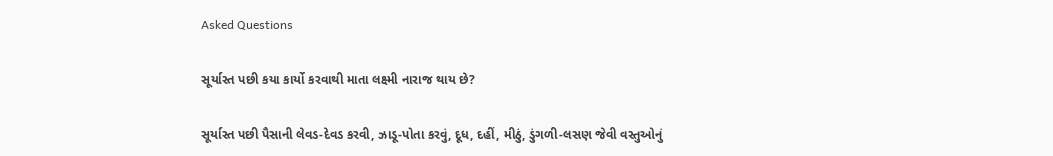Asked Questions

સૂર્યાસ્ત પછી કયા કાર્યો કરવાથી માતા લક્ષ્મી નારાજ થાય છે?

સૂર્યાસ્ત પછી પૈસાની લેવડ-દેવડ કરવી, ઝાડૂ-પોતા કરવું, દૂધ, દહીં, મીઠું, ડુંગળી-લસણ જેવી વસ્તુઓનું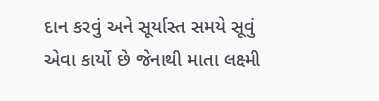દાન કરવું અને સૂર્યાસ્ત સમયે સૂવું એવા કાર્યો છે જેનાથી માતા લક્ષ્મી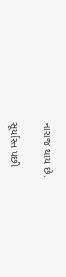નારાજ થાય છે.

સૂર્યાસ્ત પછી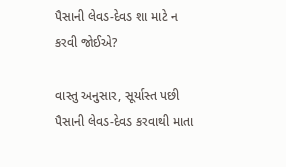પૈસાની લેવડ-દેવડ શા માટે ન કરવી જોઈએ?

વાસ્તુ અનુસાર, સૂર્યાસ્ત પછી પૈસાની લેવડ-દેવડ કરવાથી માતા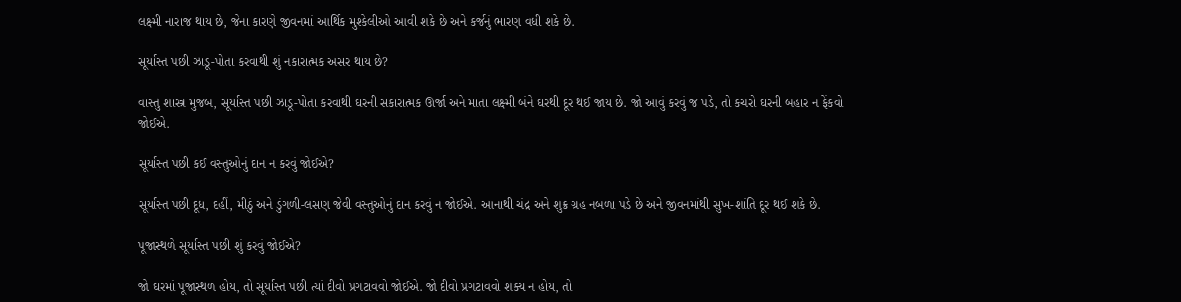લક્ષ્મી નારાજ થાય છે, જેના કારણે જીવનમાં આર્થિક મુશ્કેલીઓ આવી શકે છે અને કર્જનું ભારણ વધી શકે છે.

સૂર્યાસ્ત પછી ઝાડૂ-પોતા કરવાથી શું નકારાત્મક અસર થાય છે?

વાસ્તુ શાસ્ત્ર મુજબ, સૂર્યાસ્ત પછી ઝાડૂ-પોતા કરવાથી ઘરની સકારાત્મક ઊર્જા અને માતા લક્ષ્મી બંને ઘરથી દૂર થઈ જાય છે. જો આવું કરવું જ પડે, તો કચરો ઘરની બહાર ન ફેંકવો જોઈએ.

સૂર્યાસ્ત પછી કઈ વસ્તુઓનું દાન ન કરવું જોઈએ?

સૂર્યાસ્ત પછી દૂધ, દહીં, મીઠું અને ડુંગળી-લસણ જેવી વસ્તુઓનું દાન કરવું ન જોઈએ. આનાથી ચંદ્ર અને શુક્ર ગ્રહ નબળા પડે છે અને જીવનમાંથી સુખ-શાંતિ દૂર થઈ શકે છે.

પૂજાસ્થળે સૂર્યાસ્ત પછી શું કરવું જોઈએ?

જો ઘરમાં પૂજાસ્થળ હોય, તો સૂર્યાસ્ત પછી ત્યાં દીવો પ્રગટાવવો જોઈએ. જો દીવો પ્રગટાવવો શક્ય ન હોય, તો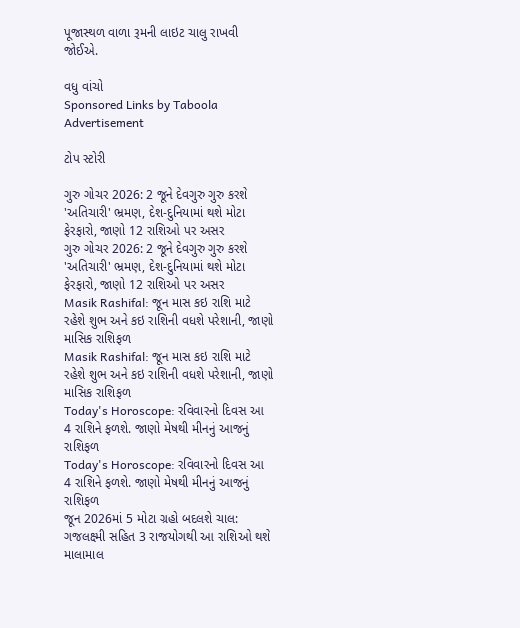પૂજાસ્થળ વાળા રૂમની લાઇટ ચાલુ રાખવી જોઈએ.

વધુ વાંચો
Sponsored Links by Taboola
Advertisement

ટોપ સ્ટોરી

ગુરુ ગોચર 2026: 2 જૂને દેવગુરુ ગુરુ કરશે 'અતિચારી' ભ્રમણ, દેશ-દુનિયામાં થશે મોટા ફેરફારો, જાણો 12 રાશિઓ પર અસર
ગુરુ ગોચર 2026: 2 જૂને દેવગુરુ ગુરુ કરશે 'અતિચારી' ભ્રમણ, દેશ-દુનિયામાં થશે મોટા ફેરફારો, જાણો 12 રાશિઓ પર અસર
Masik Rashifal: જૂન માસ કઇ રાશિ માટે રહેશે શુભ અને કઇ રાશિની વધશે પરેશાની, જાણો માસિક રાશિફળ
Masik Rashifal: જૂન માસ કઇ રાશિ માટે રહેશે શુભ અને કઇ રાશિની વધશે પરેશાની, જાણો માસિક રાશિફળ
Today's Horoscope: રવિવારનો દિવસ આ 4 રાશિને ફળશે. જાણો મેષથી મીનનું આજનું રાશિફળ
Today's Horoscope: રવિવારનો દિવસ આ 4 રાશિને ફળશે. જાણો મેષથી મીનનું આજનું રાશિફળ
જૂન 2026માં 5 મોટા ગ્રહો બદલશે ચાલ: ગજલક્ષ્મી સહિત 3 રાજયોગથી આ રાશિઓ થશે માલામાલ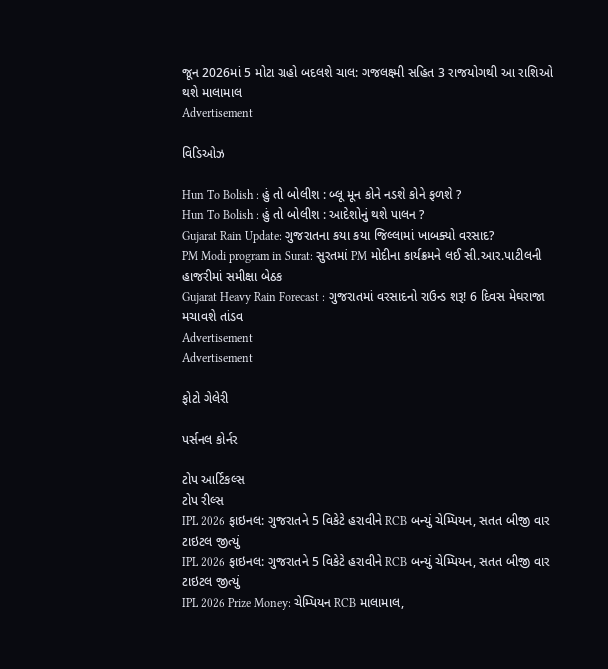જૂન 2026માં 5 મોટા ગ્રહો બદલશે ચાલ: ગજલક્ષ્મી સહિત 3 રાજયોગથી આ રાશિઓ થશે માલામાલ
Advertisement

વિડિઓઝ

Hun To Bolish : હું તો બોલીશ : બ્લૂ મૂન કોને નડશે કોને ફળશે ?
Hun To Bolish : હું તો બોલીશ : આદેશોનું થશે પાલન ?
Gujarat Rain Update: ગુજરાતના કયા કયા જિલ્લામાં ખાબક્યો વરસાદ?
PM Modi program in Surat: સુરતમાં PM મોદીના કાર્યક્રમને લઈ સી.આર.પાટીલની હાજરીમાં સમીક્ષા બેઠક
Gujarat Heavy Rain Forecast : ગુજરાતમાં વરસાદનો રાઉન્ડ શરૂ! 6 દિવસ મેઘરાજા મચાવશે તાંડવ
Advertisement
Advertisement

ફોટો ગેલેરી

પર્સનલ કોર્નર

ટોપ આર્ટિકલ્સ
ટોપ રીલ્સ
IPL 2026 ફાઇનલ: ગુજરાતને 5 વિકેટે હરાવીને RCB બન્યું ચેમ્પિયન, સતત બીજી વાર ટાઇટલ જીત્યું
IPL 2026 ફાઇનલ: ગુજરાતને 5 વિકેટે હરાવીને RCB બન્યું ચેમ્પિયન, સતત બીજી વાર ટાઇટલ જીત્યું
IPL 2026 Prize Money: ચેમ્પિયન RCB માલામાલ,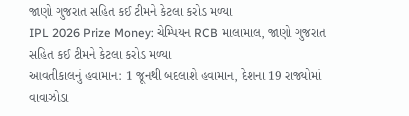જાણો ગુજરાત સહિત કઈ ટીમને કેટલા કરોડ મળ્યા
IPL 2026 Prize Money: ચેમ્પિયન RCB માલામાલ, જાણો ગુજરાત સહિત કઈ ટીમને કેટલા કરોડ મળ્યા
આવતીકાલનું હવામાન: 1 જૂનથી બદલાશે હવામાન, દેશના 19 રાજ્યોમાં વાવાઝોડા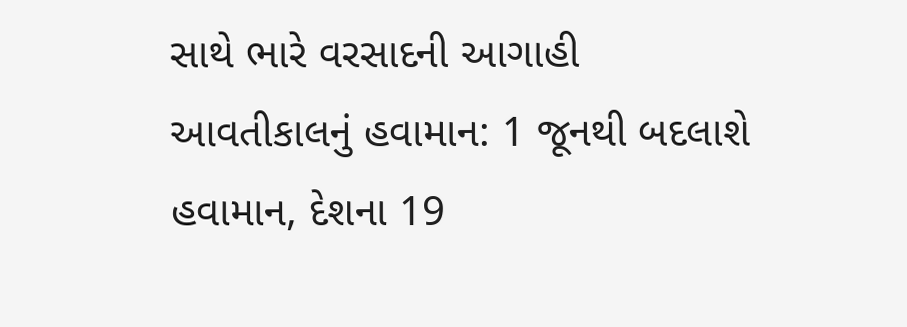સાથે ભારે વરસાદની આગાહી
આવતીકાલનું હવામાન: 1 જૂનથી બદલાશે હવામાન, દેશના 19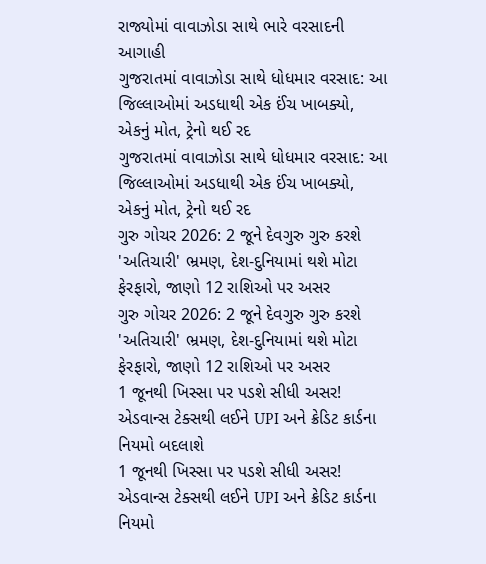રાજ્યોમાં વાવાઝોડા સાથે ભારે વરસાદની આગાહી
ગુજરાતમાં વાવાઝોડા સાથે ધોધમાર વરસાદ: આ જિલ્લાઓમાં અડધાથી એક ઈંચ ખાબક્યો, એકનું મોત, ટ્રેનો થઈ રદ
ગુજરાતમાં વાવાઝોડા સાથે ધોધમાર વરસાદ: આ જિલ્લાઓમાં અડધાથી એક ઈંચ ખાબક્યો, એકનું મોત, ટ્રેનો થઈ રદ
ગુરુ ગોચર 2026: 2 જૂને દેવગુરુ ગુરુ કરશે 'અતિચારી' ભ્રમણ, દેશ-દુનિયામાં થશે મોટા ફેરફારો, જાણો 12 રાશિઓ પર અસર
ગુરુ ગોચર 2026: 2 જૂને દેવગુરુ ગુરુ કરશે 'અતિચારી' ભ્રમણ, દેશ-દુનિયામાં થશે મોટા ફેરફારો, જાણો 12 રાશિઓ પર અસર
1 જૂનથી ખિસ્સા પર પડશે સીધી અસર! એડવાન્સ ટેક્સથી લઈને UPI અને ક્રેડિટ કાર્ડના નિયમો બદલાશે
1 જૂનથી ખિસ્સા પર પડશે સીધી અસર! એડવાન્સ ટેક્સથી લઈને UPI અને ક્રેડિટ કાર્ડના નિયમો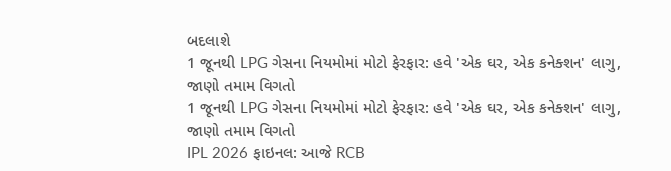બદલાશે
1 જૂનથી LPG ગેસના નિયમોમાં મોટો ફેરફાર: હવે 'એક ઘર, એક કનેક્શન' લાગુ, જાણો તમામ વિગતો
1 જૂનથી LPG ગેસના નિયમોમાં મોટો ફેરફાર: હવે 'એક ઘર, એક કનેક્શન' લાગુ, જાણો તમામ વિગતો
IPL 2026 ફાઇનલ: આજે RCB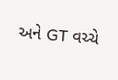અને GT વચ્ચે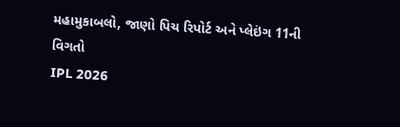મહામુકાબલો, જાણો પિચ રિપોર્ટ અને પ્લેઇંગ 11ની વિગતો
IPL 2026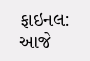ફાઇનલ: આજે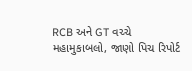RCB અને GT વચ્ચે મહામુકાબલો, જાણો પિચ રિપોર્ટ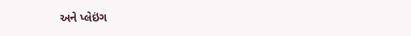અને પ્લેઇંગ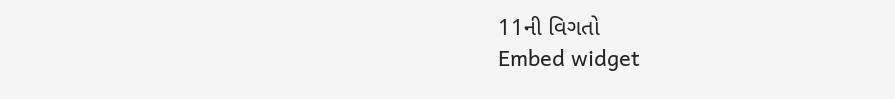11ની વિગતો
Embed widget